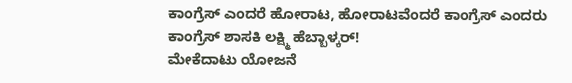ಕಾಂಗ್ರೆಸ್ ಎಂದರೆ ಹೋರಾಟ, ಹೋರಾಟವೆಂದರೆ ಕಾಂಗ್ರೆಸ್ ಎಂದರು ಕಾಂಗ್ರೆಸ್ ಶಾಸಕಿ ಲಕ್ಷ್ಮಿ ಹೆಬ್ಬಾಳ್ಕರ್!
ಮೇಕೆದಾಟು ಯೋಜನೆ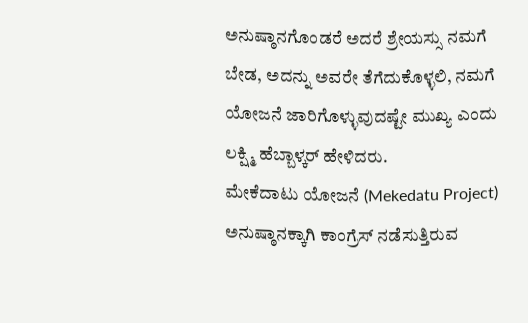ಅನುಷ್ಠಾನಗೊಂಡರೆ ಅದರೆ ಶ್ರೇಯಸ್ಸು ನಮಗೆ ಬೇಡ, ಅದನ್ನು ಅವರೇ ತೆಗೆದುಕೊಳ್ಳಲಿ, ನಮಗೆ ಯೋಜನೆ ಜಾರಿಗೊಳ್ಳುವುದಷ್ಟೇ ಮುಖ್ಯ ಎಂದು ಲಕ್ಷ್ಮಿ ಹೆಬ್ಬಾಳ್ಕರ್ ಹೇಳಿದರು.
ಮೇಕೆದಾಟು ಯೋಜನೆ (Mekedatu Project) ಅನುಷ್ಠಾನಕ್ಕಾಗಿ ಕಾಂಗ್ರೆಸ್ ನಡೆಸುತ್ತಿರುವ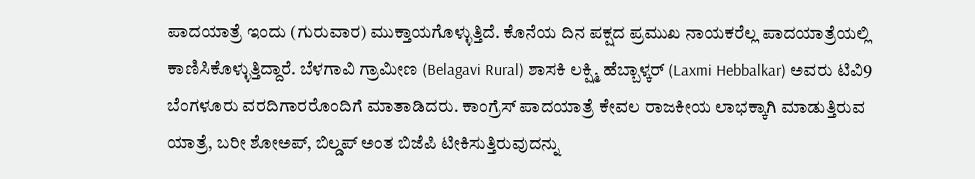ಪಾದಯಾತ್ರೆ ಇಂದು (ಗುರುವಾರ) ಮುಕ್ತಾಯಗೊಳ್ಳುತ್ತಿದೆ. ಕೊನೆಯ ದಿನ ಪಕ್ಷದ ಪ್ರಮುಖ ನಾಯಕರೆಲ್ಲ ಪಾದಯಾತ್ರೆಯಲ್ಲಿ ಕಾಣಿಸಿಕೊಳ್ಳುತ್ತಿದ್ದಾರೆ. ಬೆಳಗಾವಿ ಗ್ರಾಮೀಣ (Belagavi Rural) ಶಾಸಕಿ ಲಕ್ಷ್ಮಿ ಹೆಬ್ಬಾಳ್ಕರ್ (Laxmi Hebbalkar) ಅವರು ಟಿವಿ9 ಬೆಂಗಳೂರು ವರದಿಗಾರರೊಂದಿಗೆ ಮಾತಾಡಿದರು. ಕಾಂಗ್ರೆಸ್ ಪಾದಯಾತ್ರೆ ಕೇವಲ ರಾಜಕೀಯ ಲಾಭಕ್ಕಾಗಿ ಮಾಡುತ್ತಿರುವ ಯಾತ್ರೆ, ಬರೀ ಶೋಅಪ್, ಬಿಲ್ಡಪ್ ಅಂತ ಬಿಜೆಪಿ ಟೀಕಿಸುತ್ತಿರುವುದನ್ನು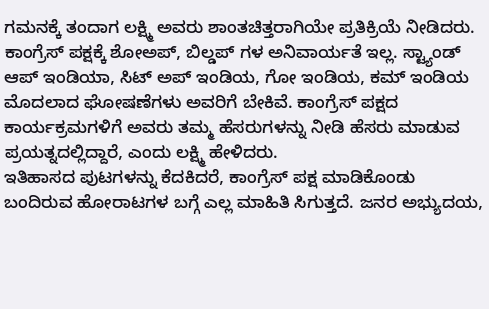ಗಮನಕ್ಕೆ ತಂದಾಗ ಲಕ್ಷ್ಮಿ ಅವರು ಶಾಂತಚಿತ್ತರಾಗಿಯೇ ಪ್ರತಿಕ್ರಿಯೆ ನೀಡಿದರು. ಕಾಂಗ್ರೆಸ್ ಪಕ್ಷಕ್ಕೆ ಶೋಅಪ್, ಬಿಲ್ಡಪ್ ಗಳ ಅನಿವಾರ್ಯತೆ ಇಲ್ಲ. ಸ್ಟ್ಯಾಂಡ್ ಆಪ್ ಇಂಡಿಯಾ, ಸಿಟ್ ಅಪ್ ಇಂಡಿಯ, ಗೋ ಇಂಡಿಯ, ಕಮ್ ಇಂಡಿಯ ಮೊದಲಾದ ಘೋಷಣೆಗಳು ಅವರಿಗೆ ಬೇಕಿವೆ. ಕಾಂಗ್ರೆಸ್ ಪಕ್ಷದ ಕಾರ್ಯಕ್ರಮಗಳಿಗೆ ಅವರು ತಮ್ಮ ಹೆಸರುಗಳನ್ನು ನೀಡಿ ಹೆಸರು ಮಾಡುವ ಪ್ರಯತ್ನದಲ್ಲಿದ್ದಾರೆ, ಎಂದು ಲಕ್ಷ್ಮಿ ಹೇಳಿದರು.
ಇತಿಹಾಸದ ಪುಟಗಳನ್ನು ಕೆದಕಿದರೆ, ಕಾಂಗ್ರೆಸ್ ಪಕ್ಷ ಮಾಡಿಕೊಂಡು ಬಂದಿರುವ ಹೋರಾಟಗಳ ಬಗ್ಗೆ ಎಲ್ಲ ಮಾಹಿತಿ ಸಿಗುತ್ತದೆ. ಜನರ ಅಭ್ಯುದಯ,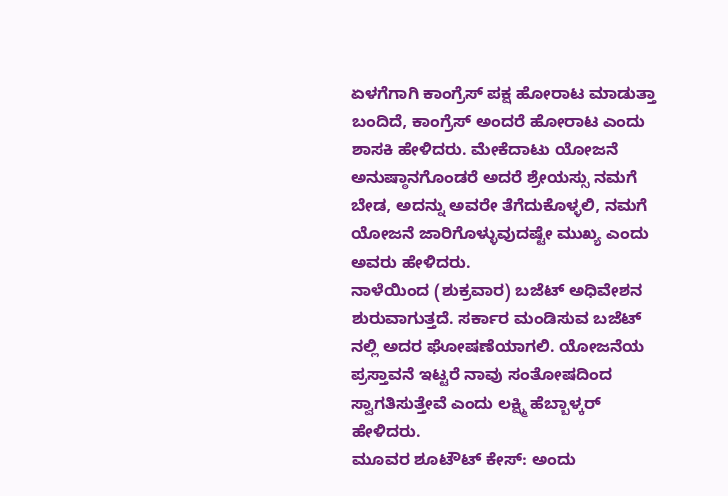ಏಳಗೆಗಾಗಿ ಕಾಂಗ್ರೆಸ್ ಪಕ್ಷ ಹೋರಾಟ ಮಾಡುತ್ತಾ ಬಂದಿದೆ, ಕಾಂಗ್ರೆಸ್ ಅಂದರೆ ಹೋರಾಟ ಎಂದು ಶಾಸಕಿ ಹೇಳಿದರು. ಮೇಕೆದಾಟು ಯೋಜನೆ ಅನುಷ್ಠಾನಗೊಂಡರೆ ಅದರೆ ಶ್ರೇಯಸ್ಸು ನಮಗೆ ಬೇಡ, ಅದನ್ನು ಅವರೇ ತೆಗೆದುಕೊಳ್ಳಲಿ, ನಮಗೆ ಯೋಜನೆ ಜಾರಿಗೊಳ್ಳುವುದಷ್ಟೇ ಮುಖ್ಯ ಎಂದು ಅವರು ಹೇಳಿದರು.
ನಾಳೆಯಿಂದ (ಶುಕ್ರವಾರ) ಬಜೆಟ್ ಅಧಿವೇಶನ ಶುರುವಾಗುತ್ತದೆ. ಸರ್ಕಾರ ಮಂಡಿಸುವ ಬಜೆಟ್ ನಲ್ಲಿ ಅದರ ಘೋಷಣೆಯಾಗಲಿ. ಯೋಜನೆಯ ಪ್ರಸ್ತಾವನೆ ಇಟ್ಟರೆ ನಾವು ಸಂತೋಷದಿಂದ ಸ್ವಾಗತಿಸುತ್ತೇವೆ ಎಂದು ಲಕ್ಷ್ಮಿ ಹೆಬ್ಬಾಳ್ಕರ್ ಹೇಳಿದರು.
ಮೂವರ ಶೂಟೌಟ್ ಕೇಸ್: ಅಂದು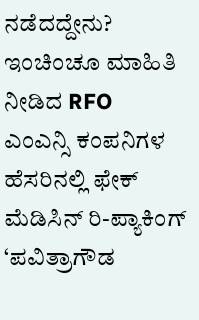ನಡೆದದ್ದೇನು? ಇಂಚಿಂಚೂ ಮಾಹಿತಿ ನೀಡಿದ RFO
ಎಂಎನ್ಸಿ ಕಂಪನಿಗಳ ಹೆಸರಿನಲ್ಲಿ ಫೇಕ್ ಮೆಡಿಸಿನ್ ರಿ-ಪ್ಯಾಕಿಂಗ್
‘ಪವಿತ್ರಾಗೌಡ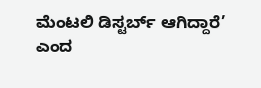ಮೆಂಟಲಿ ಡಿಸ್ಟರ್ಬ್ ಆಗಿದ್ದಾರೆ’ ಎಂದ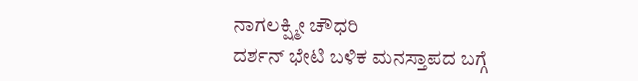ನಾಗಲಕ್ಷ್ಮೀ ಚೌಧರಿ
ದರ್ಶನ್ ಭೇಟಿ ಬಳಿಕ ಮನಸ್ತಾಪದ ಬಗ್ಗೆ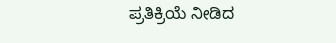ಪ್ರತಿಕ್ರಿಯೆ ನೀಡಿದ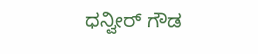ಧನ್ವೀರ್ ಗೌಡ